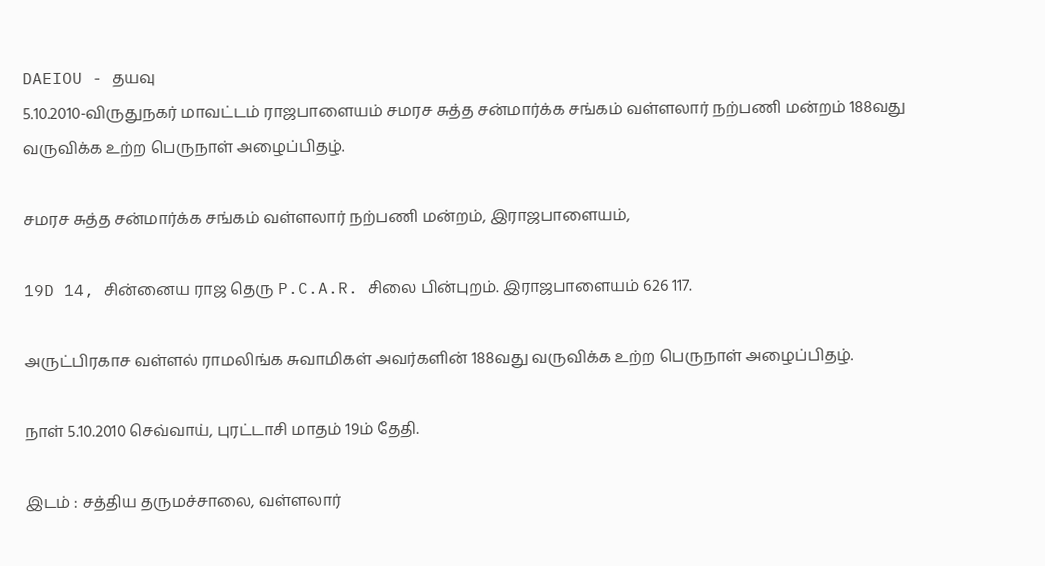DAEIOU - தயவு
5.10.2010-விருதுநகர் மாவட்டம் ராஜபாளையம் சமரச சுத்த சன்மார்க்க சங்கம் வள்ளலார் நற்பணி மன்றம் 188வது வருவிக்க உற்ற பெருநாள் அழைப்பிதழ்.

சமரச சுத்த சன்மார்க்க சங்கம் வள்ளலார் நற்பணி மன்றம், இராஜபாளையம்,

19D 14, சின்னைய ராஜ தெரு P.C.A.R. சிலை பின்புறம். இராஜபாளையம் 626 117.

அருட்பிரகாச வள்ளல் ராமலிங்க சுவாமிகள் அவர்களின் 188வது வருவிக்க உற்ற பெருநாள் அழைப்பிதழ்.

நாள் 5.10.2010 செவ்வாய், புரட்டாசி மாதம் 19ம் தேதி.

இடம் : சத்திய தருமச்சாலை, வள்ளலார்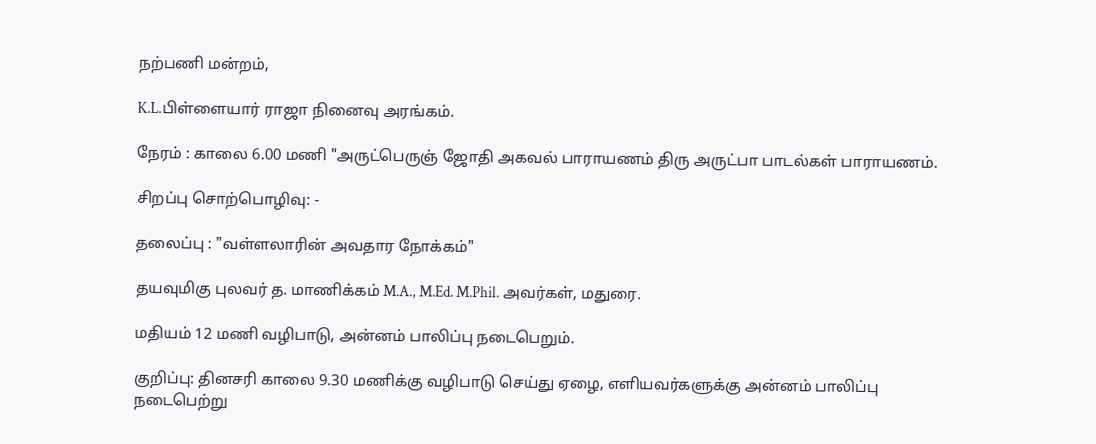நற்பணி மன்றம்,

K.L.பிள்ளையார் ராஜா நினைவு அரங்கம்.

நேரம் : காலை 6.00 மணி "அருட்பெருஞ் ஜோதி அகவல் பாராயணம் திரு அருட்பா பாடல்கள் பாராயணம்.

சிறப்பு சொற்பொழிவு: -

தலைப்பு : "வள்ளலாரின் அவதார நோக்கம்"

தயவுமிகு புலவர் த. மாணிக்கம் M.A., M.Ed. M.Phil. அவர்கள், மதுரை.

மதியம் 12 மணி வழிபாடு, அன்னம் பாலிப்பு நடைபெறும்.

குறிப்பு: தினசரி காலை 9.30 மணிக்கு வழிபாடு செய்து ஏழை, எளியவர்களுக்கு அன்னம் பாலிப்பு நடைபெற்று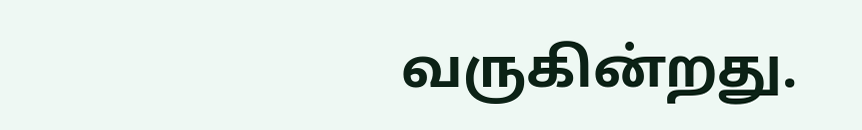வருகின்றது.